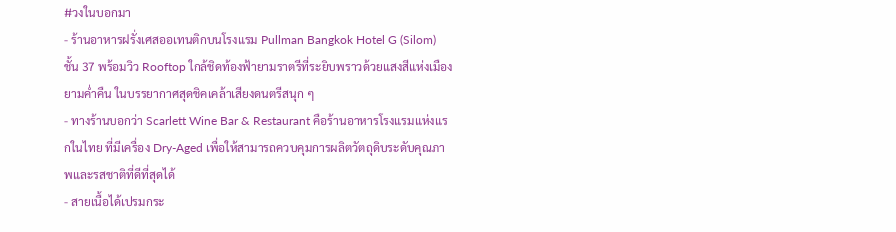#วงในบอกมา
- ร้านอาหารฝรั่งเศสออเทนติกบนโรงแรม Pullman Bangkok Hotel G (Silom) ชั้น 37 พร้อมวิว Rooftop ใกล้ชิดท้องฟ้ายามราตรีที่ระยิบพราวด้วยแสงสีแห่งเมืองยามค่ำคืน ในบรรยากาศสุดชิคเคล้าเสียงดนตรีสนุก ๆ
- ทางร้านบอกว่า Scarlett Wine Bar & Restaurant คือร้านอาหารโรงแรมแห่งแรกในไทย ที่มีเครื่อง Dry-Aged เพื่อให้สามารถควบคุมการผลิตวัตถุดิบระดับคุณภาพและรสชาติที่ดีที่สุดได้
- สายเนื้อได้เปรมกระ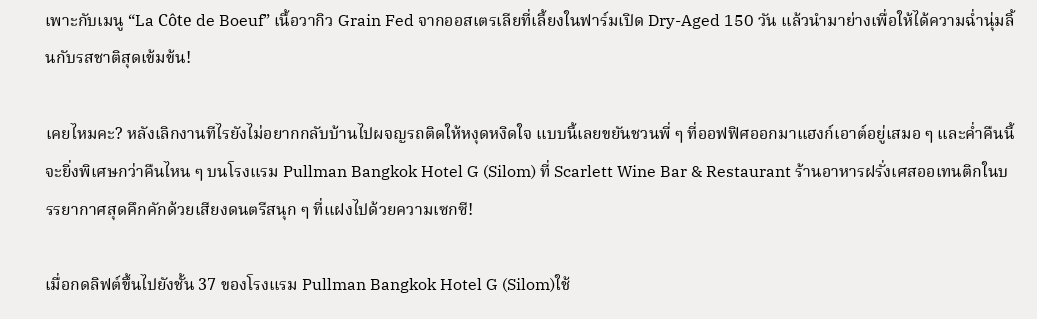เพาะกับเมนู “La Côte de Boeuf” เนื้อวากิว Grain Fed จากออสเตรเลียที่เลี้ยงในฟาร์มเปิด Dry-Aged 150 วัน แล้วนำมาย่างเพื่อให้ได้ความฉ่ำนุ่มลิ้นกับรสชาติสุดเข้มข้น!

เคยไหมคะ? หลังเลิกงานทีไรยังไม่อยากกลับบ้านไปผจญรถติดให้หงุดหงิดใจ แบบนี้เลยขยันชวนพี่ ๆ ที่ออฟฟิศออกมาแฮงก์เอาต์อยู่เสมอ ๆ และค่ำคืนนี้จะยิ่งพิเศษกว่าคืนไหน ๆ บนโรงแรม Pullman Bangkok Hotel G (Silom) ที่ Scarlett Wine Bar & Restaurant ร้านอาหารฝรั่งเศสออเทนติกในบรรยากาศสุดคึกคักด้วยเสียงดนตรีสนุก ๆ ที่แฝงไปด้วยความเซกซี!

เมื่อกดลิฟต์ขึ้นไปยังชั้น 37 ของโรงแรม Pullman Bangkok Hotel G (Silom)ใช้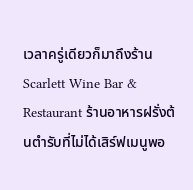เวลาครู่เดียวก็มาถึงร้าน Scarlett Wine Bar & Restaurant ร้านอาหารฝรั่งต้นตำรับที่ไม่ได้เสิร์ฟเมนูพอ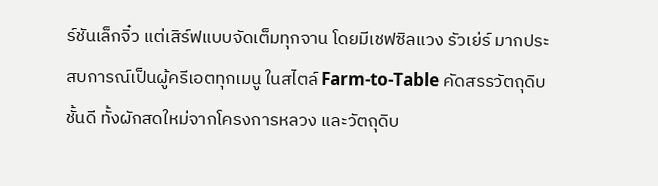ร์ชันเล็กจิ๋ว แต่เสิร์ฟแบบจัดเต็มทุกจาน โดยมีเชฟซิลแวง รัวเย่ร์ มากประสบการณ์เป็นผู้ครีเอตทุกเมนู ในสไตล์ Farm-to-Table คัดสรรวัตถุดิบชั้นดี ทั้งผักสดใหม่จากโครงการหลวง และวัตถุดิบ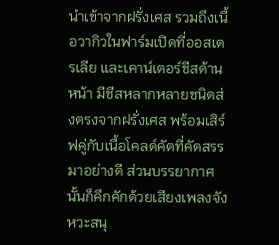นำเข้าจากฝรั่งเศส รวมถึงเนื้อวากิวในฟาร์มเปิดที่ออสเตรเลีย และเคาน์เตอร์ชีสด้านหน้า มีชีสหลากหลายชนิดส่งตรงจากฝรั่งเศส พร้อมเสิร์ฟคู่กับเนื้อโคลด์คัตที่คัดสรรมาอย่างดี ส่วนบรรยากาศนั้นก็คึกคักด้วยเสียงเพลงจังหวะสนุ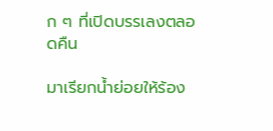ก ๆ ที่เปิดบรรเลงตลอดคืน

มาเรียกน้ำย่อยให้ร้อง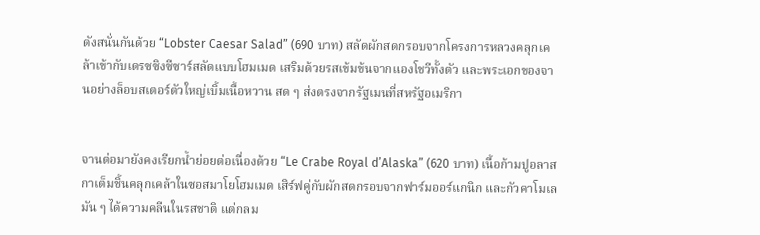ดังสนั่นกันด้วย “Lobster Caesar Salad” (690 บาท) สลัดผักสดกรอบจากโครงการหลวงคลุกเคล้าเข้ากับเดรซซิงซีซาร์สลัดแบบโฮมเมด เสริมด้วยรสเข้มข้นจากแองโชวีทั้งตัว และพระเอกของจานอย่างล็อบสเตอร์ตัวใหญ่เบิ้มเนื้อหวาน สด ๆ ส่งตรงจากรัฐเมนที่สหรัฐอเมริกา


จานต่อมายังคงเรียกน้ำย่อยต่อเนื่องด้วย “Le Crabe Royal d’Alaska” (620 บาท) เนื้อก้ามปูอลาสกาเต็มชิ้นคลุกเคล้าในซอสมาโยโฮมเมด เสิร์ฟคู่กับผักสดกรอบจากฟาร์มออร์แกนิก และกัวคาโมเลมัน ๆ ได้ความคลีนในรสชาติ แต่กลม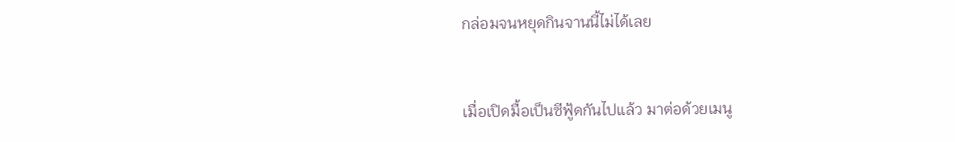กล่อมจนหยุดกินจานนี้ไม่ได้เลย


เมื่อเปิดมื้อเป็นซีฟู้ดกันไปแล้ว มาต่อด้วยเมนู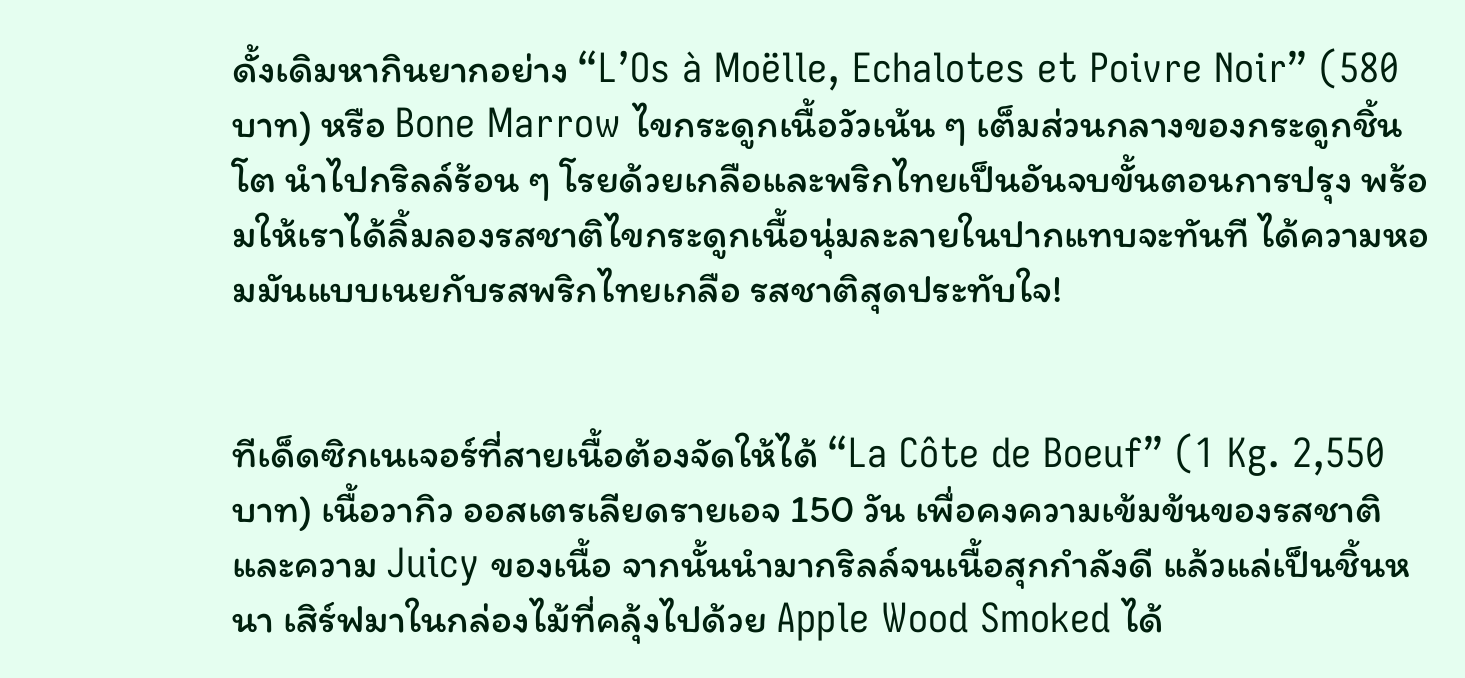ดั้งเดิมหากินยากอย่าง “L’Os à Moëlle, Echalotes et Poivre Noir” (580 บาท) หรือ Bone Marrow ไขกระดูกเนื้อวัวเน้น ๆ เต็มส่วนกลางของกระดูกชิ้นโต นำไปกริลล์ร้อน ๆ โรยด้วยเกลือและพริกไทยเป็นอันจบขั้นตอนการปรุง พร้อมให้เราได้ลิ้มลองรสชาติไขกระดูกเนื้อนุ่มละลายในปากแทบจะทันที ได้ความหอมมันแบบเนยกับรสพริกไทยเกลือ รสชาติสุดประทับใจ!


ทีเด็ดซิกเนเจอร์ที่สายเนื้อต้องจัดให้ได้ “La Côte de Boeuf” (1 Kg. 2,550 บาท) เนื้อวากิว ออสเตรเลียดรายเอจ 150 วัน เพื่อคงความเข้มข้นของรสชาติและความ Juicy ของเนื้อ จากนั้นนำมากริลล์จนเนื้อสุกกำลังดี แล้วแล่เป็นชิ้นหนา เสิร์ฟมาในกล่องไม้ที่คลุ้งไปด้วย Apple Wood Smoked ได้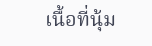เนื้อที่นุ้ม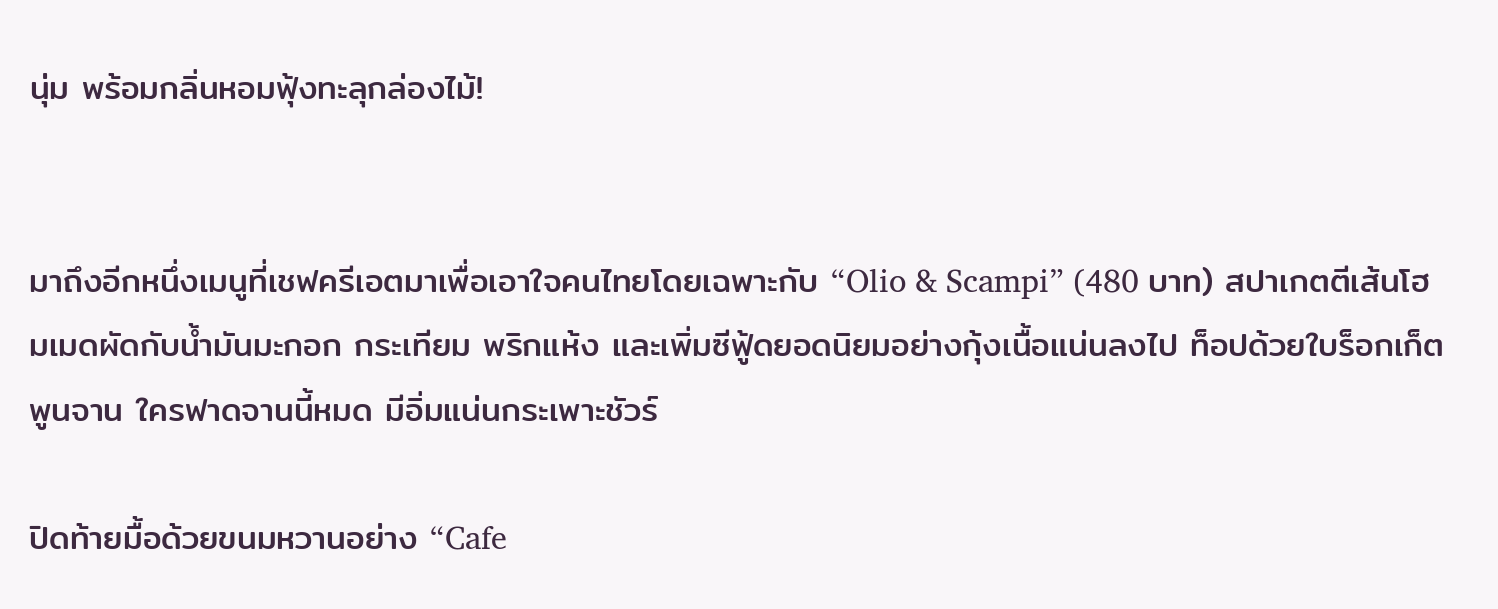นุ่ม พร้อมกลิ่นหอมฟุ้งทะลุกล่องไม้!


มาถึงอีกหนึ่งเมนูที่เชฟครีเอตมาเพื่อเอาใจคนไทยโดยเฉพาะกับ “Olio & Scampi” (480 บาท) สปาเกตตีเส้นโฮมเมดผัดกับน้ำมันมะกอก กระเทียม พริกแห้ง และเพิ่มซีฟู้ดยอดนิยมอย่างกุ้งเนื้อแน่นลงไป ท็อปด้วยใบร็อกเก็ตพูนจาน ใครฟาดจานนี้หมด มีอิ่มแน่นกระเพาะชัวร์

ปิดท้ายมื้อด้วยขนมหวานอย่าง “Cafe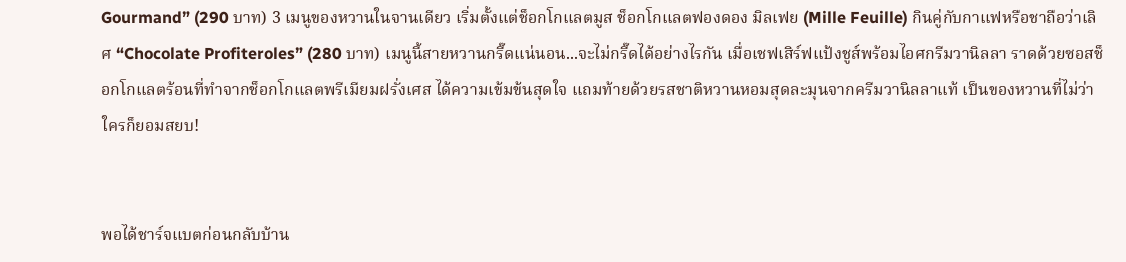Gourmand” (290 บาท) 3 เมนูของหวานในจานเดียว เริ่มตั้งแต่ช็อกโกแลตมูส ช็อกโกแลตฟองดอง มิลเฟย (Mille Feuille) กินคู่กับกาแฟหรือชาถือว่าเลิศ “Chocolate Profiteroles” (280 บาท) เมนูนี้สายหวานกรี๊ดแน่นอน...จะไม่กรี๊ดได้อย่างไรกัน เมื่อเชฟเสิร์ฟแป้งชูส์พร้อมไอศกรีมวานิลลา ราดด้วยซอสช็อกโกแลตร้อนที่ทำจากช็อกโกแลตพรีเมียมฝรั่งเศส ได้ความเข้มข้นสุดใจ แถมท้ายด้วยรสชาติหวานหอมสุดละมุนจากครีมวานิลลาแท้ เป็นของหวานที่ไม่ว่าใครก็ยอมสยบ!


พอได้ชาร์จแบตก่อนกลับบ้าน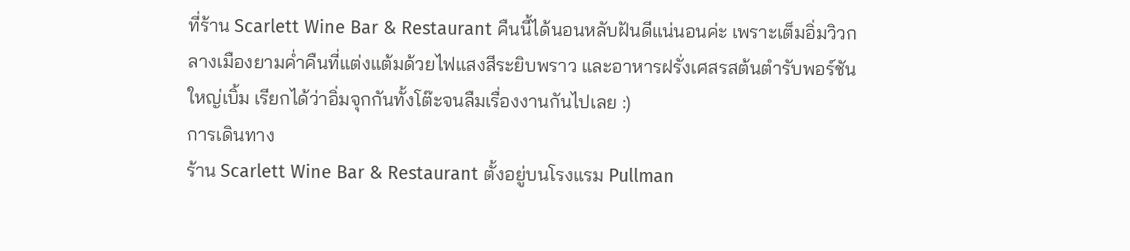ที่ร้าน Scarlett Wine Bar & Restaurant คืนนี้ได้นอนหลับฝันดีแน่นอนค่ะ เพราะเต็มอิ่มวิวกลางเมืองยามค่ำคืนที่แต่งแต้มด้วยไฟแสงสีระยิบพราว และอาหารฝรั่งเศสรสต้นตำรับพอร์ชันใหญ่เบิ้ม เรียกได้ว่าอิ่มจุกกันทั้งโต๊ะจนลืมเรื่องงานกันไปเลย :)
การเดินทาง
ร้าน Scarlett Wine Bar & Restaurant ตั้งอยู่บนโรงแรม Pullman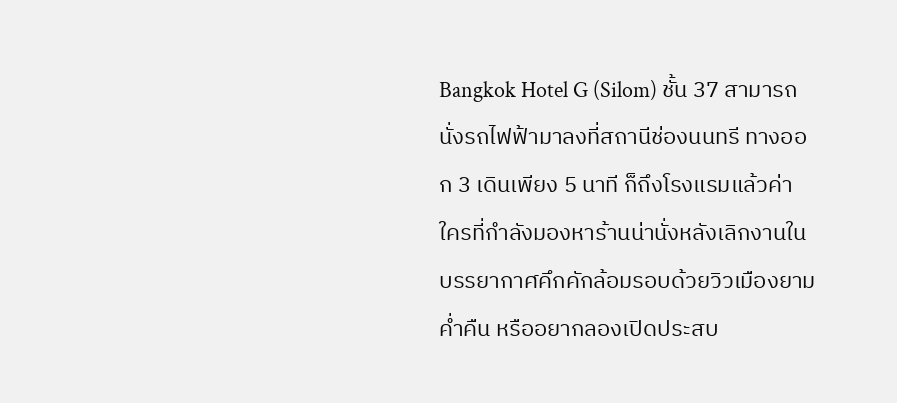Bangkok Hotel G (Silom) ชั้น 37 สามารถนั่งรถไฟฟ้ามาลงที่สถานีช่องนนทรี ทางออก 3 เดินเพียง 5 นาที ก็ถึงโรงแรมแล้วค่า ใครที่กำลังมองหาร้านน่านั่งหลังเลิกงานในบรรยากาศคึกคักล้อมรอบด้วยวิวเมืองยามค่ำคืน หรืออยากลองเปิดประสบ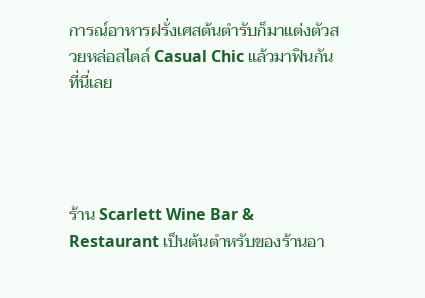การณ์อาหารฝรั่งเศสต้นตำรับก็มาแต่งตัวสวยหล่อสไตล์ Casual Chic แล้วมาฟินกันที่นี่เลย




ร้าน Scarlett Wine Bar & Restaurant เป็นต้นตำหรับของร้านอา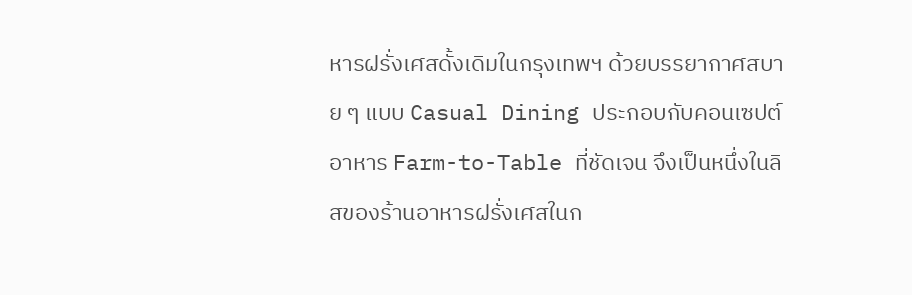หารฝรั่งเศสดั้งเดิมในกรุงเทพฯ ด้วยบรรยากาศสบาย ๆ แบบ Casual Dining ประกอบกับคอนเซปต์อาหาร Farm-to-Table ที่ชัดเจน จึงเป็นหนึ่งในลิสของร้านอาหารฝรั่งเศสในก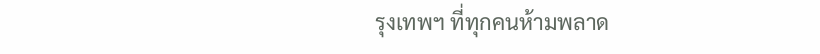รุงเทพฯ ที่ทุกคนห้ามพลาด